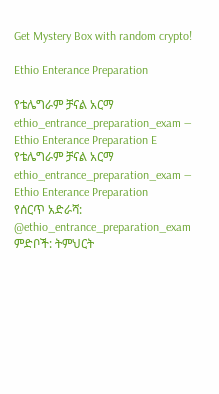Get Mystery Box with random crypto!

Ethio Enterance Preparation

የቴሌግራም ቻናል አርማ ethio_entrance_preparation_exam — Ethio Enterance Preparation E
የቴሌግራም ቻናል አርማ ethio_entrance_preparation_exam — Ethio Enterance Preparation
የሰርጥ አድራሻ: @ethio_entrance_preparation_exam
ምድቦች: ትምህርት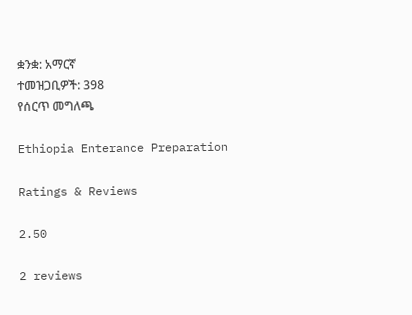ቋንቋ: አማርኛ
ተመዝጋቢዎች: 398
የሰርጥ መግለጫ

Ethiopia Enterance Preparation

Ratings & Reviews

2.50

2 reviews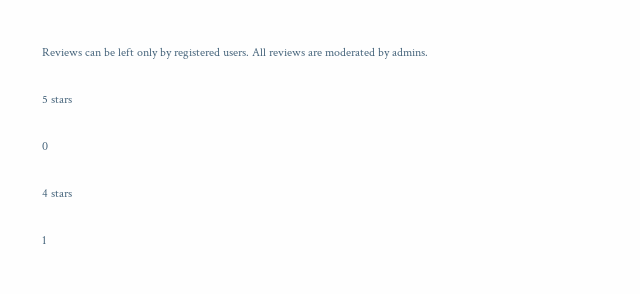Reviews can be left only by registered users. All reviews are moderated by admins.

5 stars

0

4 stars

1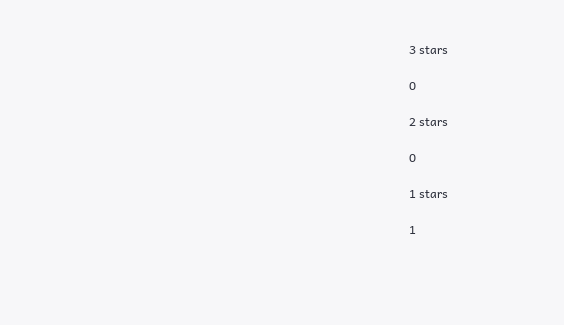3 stars

0

2 stars

0

1 stars

1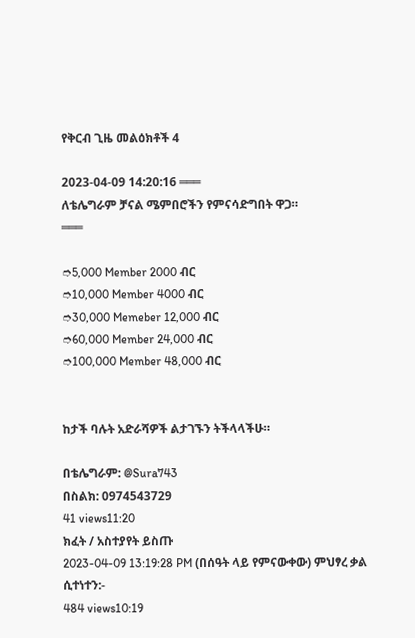የቅርብ ጊዜ መልዕክቶች 4

2023-04-09 14:20:16 ═══
ለቴሌግራም ቻናል ሜምበሮችን የምናሳድግበት ዋጋ።
═══

➮5,000 Member 2000 ብር
➮10,000 Member 4000 ብር
➮30,000 Memeber 12,000 ብር
➮60,000 Member 24,000 ብር
➮100,000 Member 48,000 ብር


ከታች ባሉት አድራሻዎች ልታገኙን ትችላላችሁ።

በቴሌግራም: @Sura743
በስልክ: 0974543729
41 views11:20
ክፈት / አስተያየት ይስጡ
2023-04-09 13:19:28 PM (በሰዓት ላይ የምናውቀው) ምህፃረ ቃል ሲተነተን:-
484 views10:19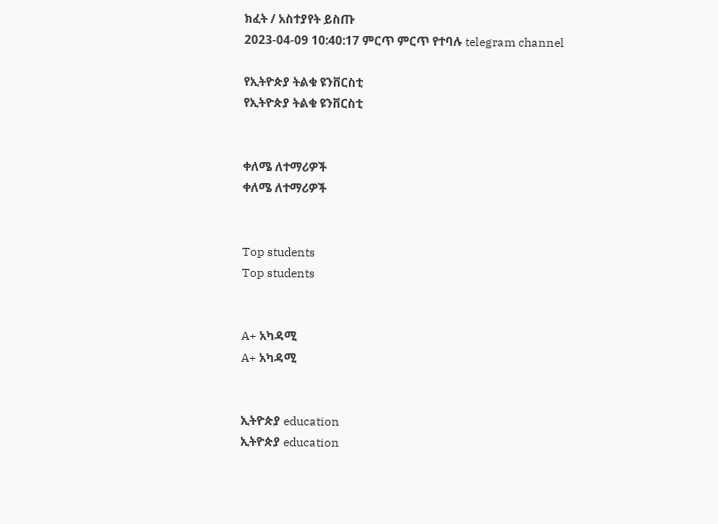ክፈት / አስተያየት ይስጡ
2023-04-09 10:40:17 ምርጥ ምርጥ የተባሉ telegram channel

የኢትዮጵያ ትልቁ ዩንቨርስቲ
የኢትዮጵያ ትልቁ ዩንቨርስቲ


ቀለሜ ለተማሪዎች
ቀለሜ ለተማሪዎች


Top students
Top students


A+ አካዳሚ
A+ አካዳሚ


ኢትዮጵያ education
ኢትዮጵያ education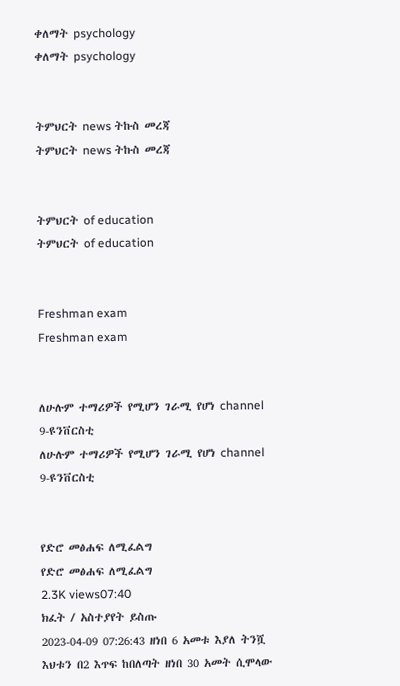ቀለማት psychology
ቀለማት psychology


ትምህርት news ትኩስ መረጃ
ትምህርት news ትኩስ መረጃ


ትምህርት of education
ትምህርት of education


Freshman exam
Freshman exam


ለሁሉም ተማሪዎች የሚሆን ገራሚ የሆነ channel 9-ዩንቨርስቲ
ለሁሉም ተማሪዎች የሚሆን ገራሚ የሆነ channel 9-ዩንቨርስቲ


የድሮ መፅሐፍ ለሚፈልግ
የድሮ መፅሐፍ ለሚፈልግ
2.3K views07:40
ክፈት / አስተያየት ይስጡ
2023-04-09 07:26:43 ዘነበ 6 አመቱ እያለ ትንሿ እህቱን በ2 እጥፍ ከበለጣት ዘነበ 30 አመት ሲሞላው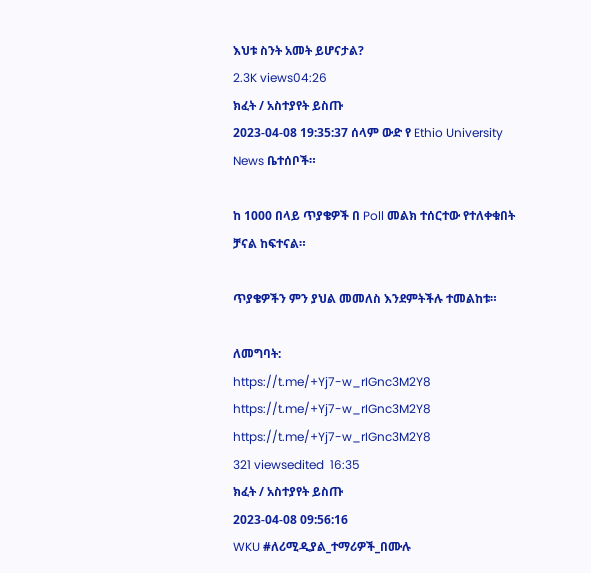እህቱ ስንት አመት ይሆናታል?
2.3K views04:26
ክፈት / አስተያየት ይስጡ
2023-04-08 19:35:37 ሰላም ውድ የ Ethio University News ቤተሰቦች።

ከ 1000 በላይ ጥያቄዎች በ Poll መልክ ተሰርተው የተለቀቁበት ቻናል ከፍተናል።

ጥያቄዎችን ምን ያህል መመለስ እንደምትችሉ ተመልከቱ።

ለመግባት:
https://t.me/+Yj7-w_rIGnc3M2Y8
https://t.me/+Yj7-w_rIGnc3M2Y8
https://t.me/+Yj7-w_rIGnc3M2Y8
321 viewsedited  16:35
ክፈት / አስተያየት ይስጡ
2023-04-08 09:56:16
WKU #ለሪሚዲያል_ተማሪዎች_በሙሉ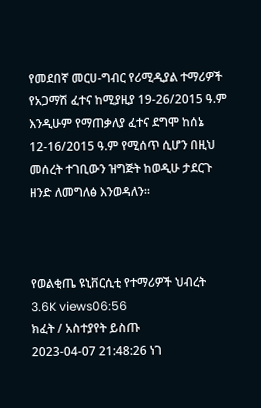የመደበኛ መርሀ-ግብር የሪሚዲያል ተማሪዎች የአጋማሽ ፈተና ከሚያዚያ 19-26/2015 ዓ.ም እንዲሁም የማጠቃለያ ፈተና ደግሞ ከሰኔ 12-16/2015 ዓ.ም የሚሰጥ ሲሆን በዚህ መሰረት ተገቢውን ዝግጅት ከወዲሁ ታደርጉ ዘንድ ለመግለፅ እንወዳለን።



የወልቂጤ ዩኒቨርሲቲ የተማሪዎች ህብረት
3.6K views06:56
ክፈት / አስተያየት ይስጡ
2023-04-07 21:48:26 ነገ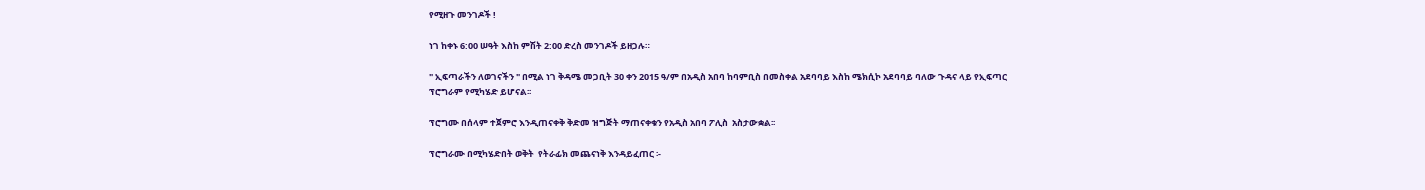የሚዘጉ መንገዶች !

ነገ ከቀኑ 6:00 ሠዓት እስከ ምሽት 2:00 ድረስ መንገዶች ይዘጋሉ።

" ኢፍጣራችን ለወገናችን " በሚል ነገ ቅዳሜ መጋቢት 30 ቀን 2015 ዓ/ም በአዲስ አበባ ከባምቢስ በመስቀል አደባባይ እስከ ሜክሲኮ አደባባይ ባለው ጉዳና ላይ የኢፍጣር ፕሮግራም የሚካሄድ ይሆናል፡፡

ፕሮግሙ በሰላም ተጀምሮ እንዲጠናቀቅ ቅድመ ዝግጅት ማጠናቀቁን የአዲስ አበባ ፖሊስ  አስታውቋል፡፡

ፕሮግራሙ በሚካሄድበት ወቅት  የትራፊክ መጨናነቅ እንዳይፈጠር ፡-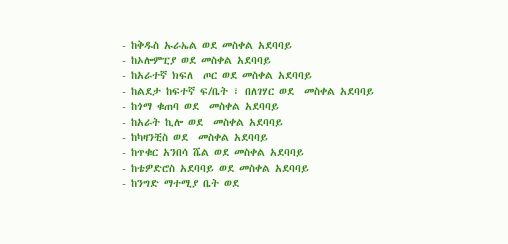- ከቅዱስ ኡራኤል ወደ መስቀል አደባባይ
- ከኦሎምፒያ ወደ መስቀል አደባባይ
- ከአራተኛ ክፍለ  ጦር ወደ መስቀል አደባባይ
- ከልደታ ከፍተኛ ፍ/ቤት ፣ በለገሃር ወደ  መስቀል አደባባይ
- ከጎማ ቁጠባ ወደ  መስቀል አደባባይ
- ከአራት ኪሎ ወደ  መስቀል አደባባይ
- ከካዛንቺስ ወደ  መስቀል አደባባይ
- ከጥቁር አንበሳ ሼል ወደ መስቀል አደባባይ
- ከቴዎድሮስ አደባባይ ወደ መስቀል አደባባይ
- ከንግድ ማተሚያ ቤት ወደ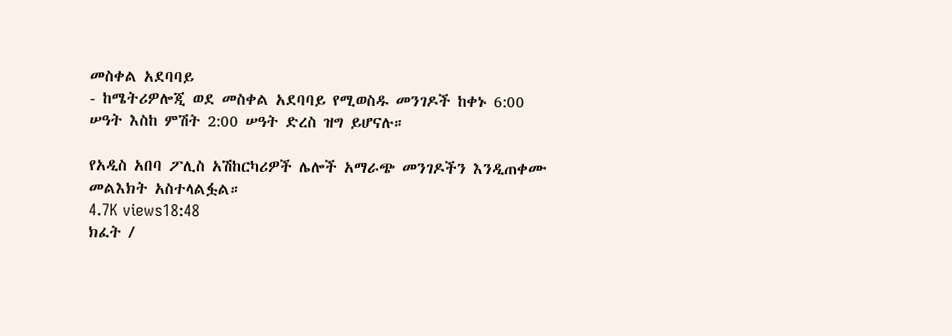መስቀል አደባባይ
- ከሜትሪዎሎጂ ወደ መስቀል አደባባይ የሚወስዱ መንገዶች ከቀኑ 6:00 ሠዓት እስከ ምሽት 2:00 ሠዓት ድረስ ዝግ ይሆናሉ።

የአዲስ አበባ ፖሊስ አሽከርካሪዎች ሌሎች አማራጭ መንገዶችን እንዲጠቀሙ መልእክት አስተላልፏል።
4.7K views18:48
ክፈት /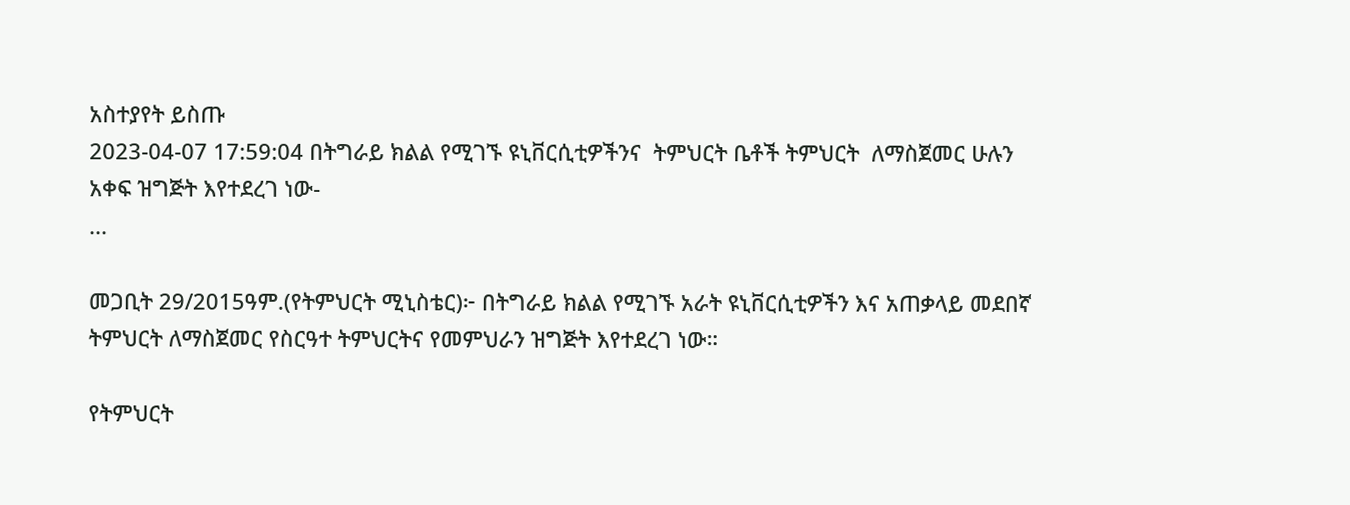አስተያየት ይስጡ
2023-04-07 17:59:04 በትግራይ ክልል የሚገኙ ዩኒቨርሲቲዎችንና  ትምህርት ቤቶች ትምህርት  ለማስጀመር ሁሉን አቀፍ ዝግጅት እየተደረገ ነው-
...

መጋቢት 29/2015ዓም.(የትምህርት ሚኒስቴር)፦ በትግራይ ክልል የሚገኙ አራት ዩኒቨርሲቲዎችን እና አጠቃላይ መደበኛ ትምህርት ለማስጀመር የስርዓተ ትምህርትና የመምህራን ዝግጅት እየተደረገ ነው።

የትምህርት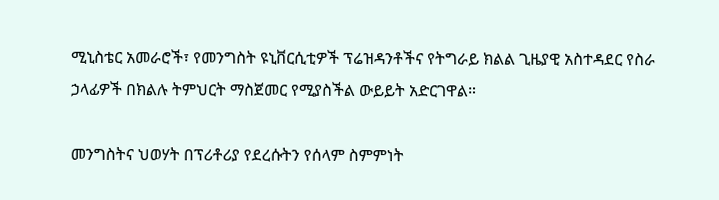ሚኒስቴር አመራሮች፣ የመንግስት ዩኒቨርሲቲዎች ፕሬዝዳንቶችና የትግራይ ክልል ጊዜያዊ አስተዳደር የስራ ኃላፊዎች በክልሉ ትምህርት ማስጀመር የሚያስችል ውይይት አድርገዋል።

መንግስትና ህወሃት በፕሪቶሪያ የደረሱትን የሰላም ስምምነት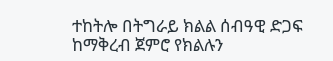ተከትሎ በትግራይ ክልል ሰብዓዊ ድጋፍ ከማቅረብ ጀምሮ የክልሉን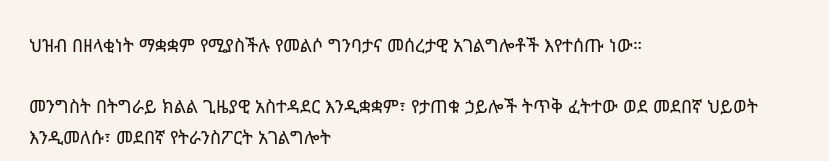ህዝብ በዘላቂነት ማቋቋም የሚያስችሉ የመልሶ ግንባታና መሰረታዊ አገልግሎቶች እየተሰጡ ነው።

መንግስት በትግራይ ክልል ጊዜያዊ አስተዳደር እንዲቋቋም፣ የታጠቁ ኃይሎች ትጥቅ ፈትተው ወደ መደበኛ ህይወት እንዲመለሱ፣ መደበኛ የትራንስፖርት አገልግሎት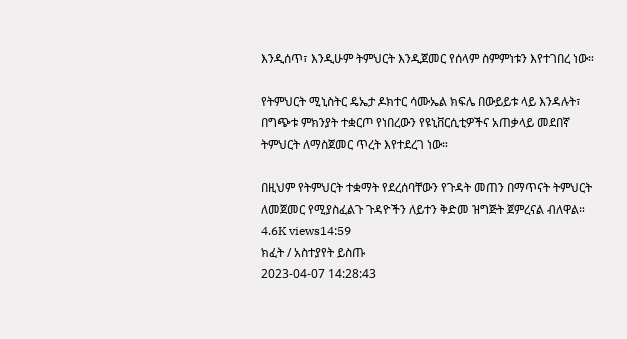እንዲሰጥ፣ እንዲሁም ትምህርት እንዲጀመር የሰላም ስምምነቱን እየተገበረ ነው።

የትምህርት ሚኒስትር ዴኤታ ዶክተር ሳሙኤል ክፍሌ በውይይቱ ላይ እንዳሉት፣ በግጭቱ ምክንያት ተቋርጦ የነበረውን የዩኒቨርሲቲዎችና አጠቃላይ መደበኛ ትምህርት ለማስጀመር ጥረት እየተደረገ ነው።

በዚህም የትምህርት ተቋማት የደረሰባቸውን የጉዳት መጠን በማጥናት ትምህርት ለመጀመር የሚያስፈልጉ ጉዳዮችን ለይተን ቅድመ ዝግጅት ጀምረናል ብለዋል።
4.6K views14:59
ክፈት / አስተያየት ይስጡ
2023-04-07 14:28:43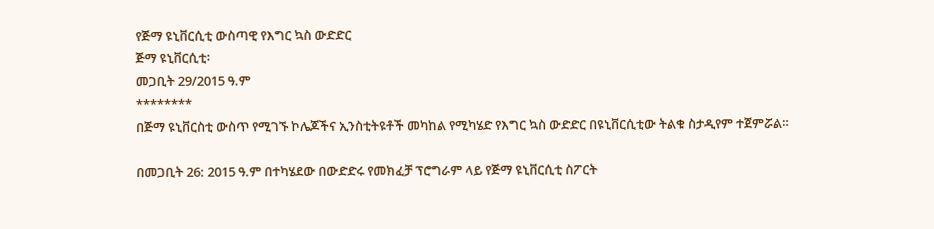የጅማ ዩኒቨርሲቲ ውስጣዊ የእግር ኳስ ውድድር
ጅማ ዩኒቨርሲቲ፡
መጋቢት 29/2015 ዓ.ም
********
በጅማ ዩኒቨርስቲ ውስጥ የሚገኙ ኮሌጆችና ኢንስቲትዩቶች መካከል የሚካሄድ የእግር ኳስ ውድድር በዩኒቨርሲቲው ትልቁ ስታዲየም ተጀምሯል።

በመጋቢት 26: 2015 ዓ.ም በተካሄደው በውድድሩ የመክፈቻ ፕሮግራም ላይ የጅማ ዩኒቨርሲቲ ስፖርት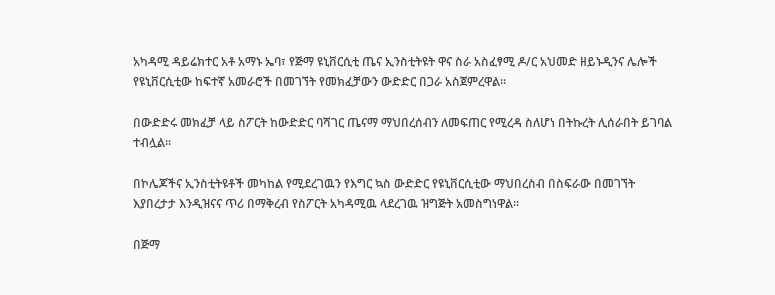አካዳሚ ዳይሬክተር አቶ አማኑ ኤባ፣ የጅማ ዩኒቨርሲቲ ጤና ኢንስቲትዩት ዋና ስራ አስፈፃሚ ዶ/ር አህመድ ዘይኑዲንና ሌሎች የዩኒቨርሲቲው ከፍተኛ አመራሮች በመገኘት የመክፈቻውን ውድድር በጋራ አስጀምረዋል፡፡

በውድድሩ መክፈቻ ላይ ስፖርት ከውድድር ባሻገር ጤናማ ማህበረሰብን ለመፍጠር የሚረዳ ስለሆነ በትኩረት ሊሰራበት ይገባል ተብሏል፡፡

በኮሌጆችና ኢንስቲትዩቶች መካከል የሚደረገዉን የእግር ኳስ ውድድር የዩኒቨርሲቲው ማህበረስብ በስፍራው በመገኘት እያበረታታ እንዲዝናና ጥሪ በማቅረብ የስፖርት አካዳሚዉ ላደረገዉ ዝግጅት አመስግነዋል፡፡

በጅማ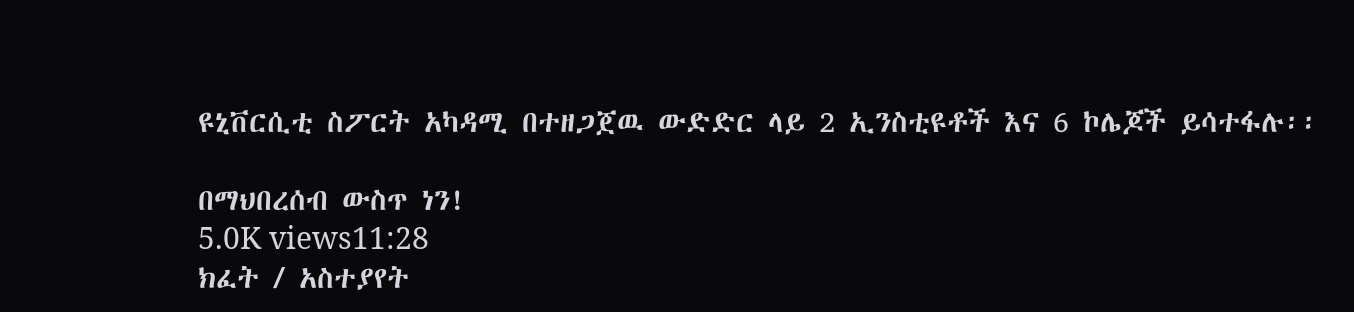ዩኒቨርሲቲ ስፖርት አካዳሚ በተዘጋጀዉ ውድድር ላይ 2 ኢንስቲዩቶች እና 6 ኮሌጆች ይሳተፋሉ፡፡

በማህበረሰብ ውስጥ ነን!
5.0K views11:28
ክፈት / አስተያየት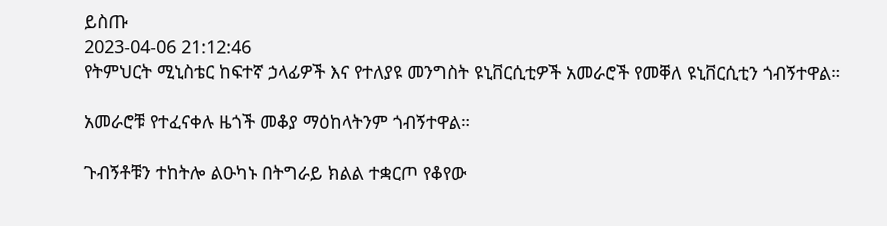ይስጡ
2023-04-06 21:12:46
የትምህርት ሚኒስቴር ከፍተኛ ኃላፊዎች እና የተለያዩ መንግስት ዩኒቨርሲቲዎች አመራሮች የመቐለ ዩኒቨርሲቲን ጎብኝተዋል።

አመራሮቹ የተፈናቀሉ ዜጎች መቆያ ማዕከላትንም ጎብኝተዋል።

ጉብኝቶቹን ተከትሎ ልዑካኑ በትግራይ ክልል ተቋርጦ የቆየው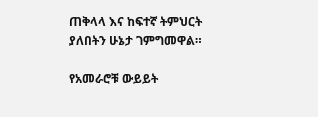ጠቅላላ እና ከፍተኛ ትምህርት ያለበትን ሁኔታ ገምግመዋል።

የአመራሮቹ ውይይት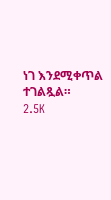ነገ እንደሚቀጥል ተገልጿል።
2.5K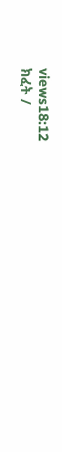views18:12
ክፈት /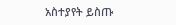አስተያየት ይስጡ